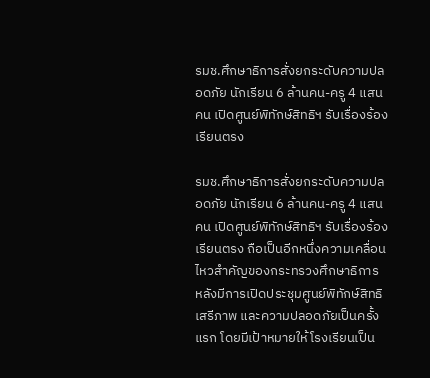รมช.ศึกษาธิการสั่งยกระดับความปลอดภัย นักเรียน 6 ล้านคน-ครู 4 แสนคน เปิดศูนย์พิทักษ์สิทธิฯ รับเรื่องร้องเรียนตรง

รมช.ศึกษาธิการสั่งยกระดับความปลอดภัย นักเรียน 6 ล้านคน-ครู 4 แสนคน เปิดศูนย์พิทักษ์สิทธิฯ รับเรื่องร้องเรียนตรง ถือเป็นอีกหนึ่งความเคลื่อนไหวสำคัญของกระทรวงศึกษาธิการ หลังมีการเปิดประชุมศูนย์พิทักษ์สิทธิ เสรีภาพ และความปลอดภัยเป็นครั้งแรก โดยมีเป้าหมายให้โรงเรียนเป็น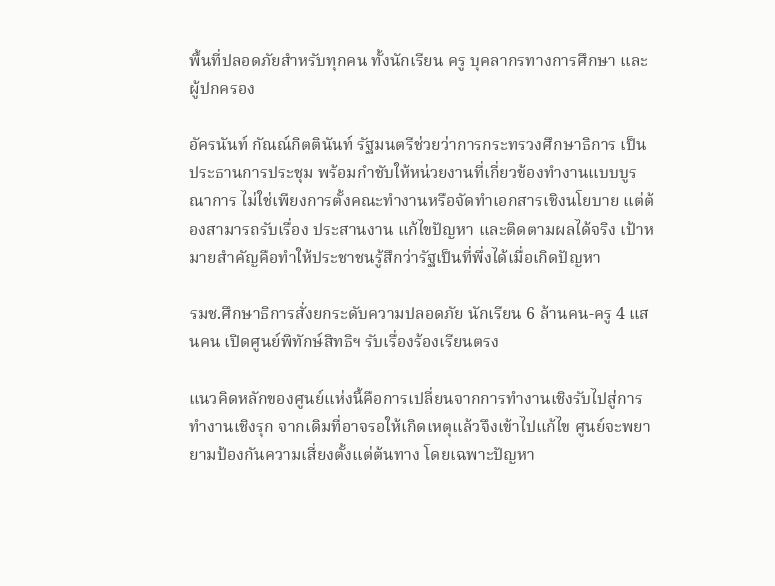พื้นที่ปลอดภัยสำหรับทุกคน ทั้งนักเรียน ครู บุคลากรทางการศึกษา และผู้ปกครอง

อัครนันท์ กัณณ์กิตตินันท์ รัฐมนตรีช่วยว่าการกระทรวงศึกษาธิการ เป็นประธานการประชุม พร้อมกำชับให้หน่วยงานที่เกี่ยวข้องทำงานแบบบูรณาการ ไม่ใช่เพียงการตั้งคณะทำงานหรือจัดทำเอกสารเชิงนโยบาย แต่ต้องสามารถรับเรื่อง ประสานงาน แก้ไขปัญหา และติดตามผลได้จริง เป้าหมายสำคัญคือทำให้ประชาชนรู้สึกว่ารัฐเป็นที่พึ่งได้เมื่อเกิดปัญหา

รมช.ศึกษาธิการสั่งยกระดับความปลอดภัย นักเรียน 6 ล้านคน-ครู 4 แสนคน เปิดศูนย์พิทักษ์สิทธิฯ รับเรื่องร้องเรียนตรง

แนวคิดหลักของศูนย์แห่งนี้คือการเปลี่ยนจากการทำงานเชิงรับไปสู่การทำงานเชิงรุก จากเดิมที่อาจรอให้เกิดเหตุแล้วจึงเข้าไปแก้ไข ศูนย์จะพยายามป้องกันความเสี่ยงตั้งแต่ต้นทาง โดยเฉพาะปัญหา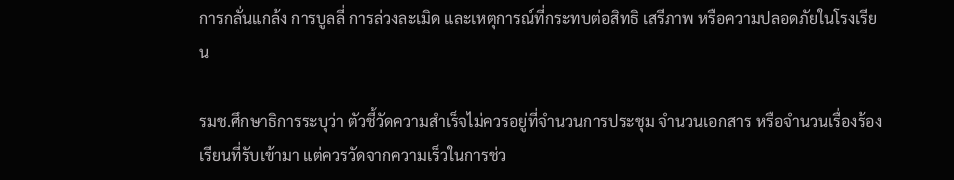การกลั่นแกล้ง การบูลลี่ การล่วงละเมิด และเหตุการณ์ที่กระทบต่อสิทธิ เสรีภาพ หรือความปลอดภัยในโรงเรียน

รมช.ศึกษาธิการระบุว่า ตัวชี้วัดความสำเร็จไม่ควรอยู่ที่จำนวนการประชุม จำนวนเอกสาร หรือจำนวนเรื่องร้องเรียนที่รับเข้ามา แต่ควรวัดจากความเร็วในการช่ว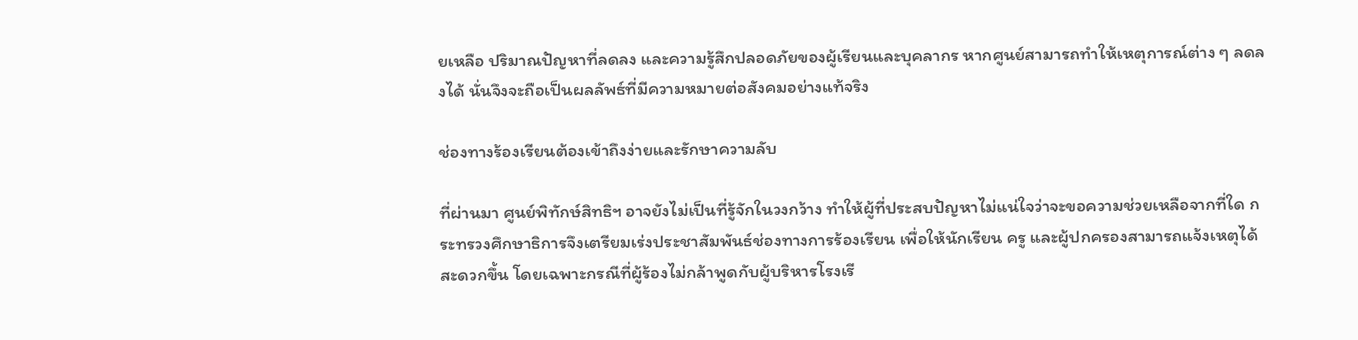ยเหลือ ปริมาณปัญหาที่ลดลง และความรู้สึกปลอดภัยของผู้เรียนและบุคลากร หากศูนย์สามารถทำให้เหตุการณ์ต่าง ๆ ลดลงได้ นั่นจึงจะถือเป็นผลลัพธ์ที่มีความหมายต่อสังคมอย่างแท้จริง

ช่องทางร้องเรียนต้องเข้าถึงง่ายและรักษาความลับ

ที่ผ่านมา ศูนย์พิทักษ์สิทธิฯ อาจยังไม่เป็นที่รู้จักในวงกว้าง ทำให้ผู้ที่ประสบปัญหาไม่แน่ใจว่าจะขอความช่วยเหลือจากที่ใด กระทรวงศึกษาธิการจึงเตรียมเร่งประชาสัมพันธ์ช่องทางการร้องเรียน เพื่อให้นักเรียน ครู และผู้ปกครองสามารถแจ้งเหตุได้สะดวกขึ้น โดยเฉพาะกรณีที่ผู้ร้องไม่กล้าพูดกับผู้บริหารโรงเรี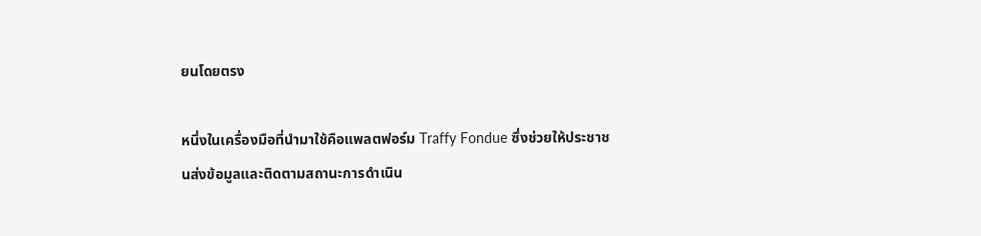ยนโดยตรง

หนึ่งในเครื่องมือที่นำมาใช้คือแพลตฟอร์ม Traffy Fondue ซึ่งช่วยให้ประชาชนส่งข้อมูลและติดตามสถานะการดำเนิน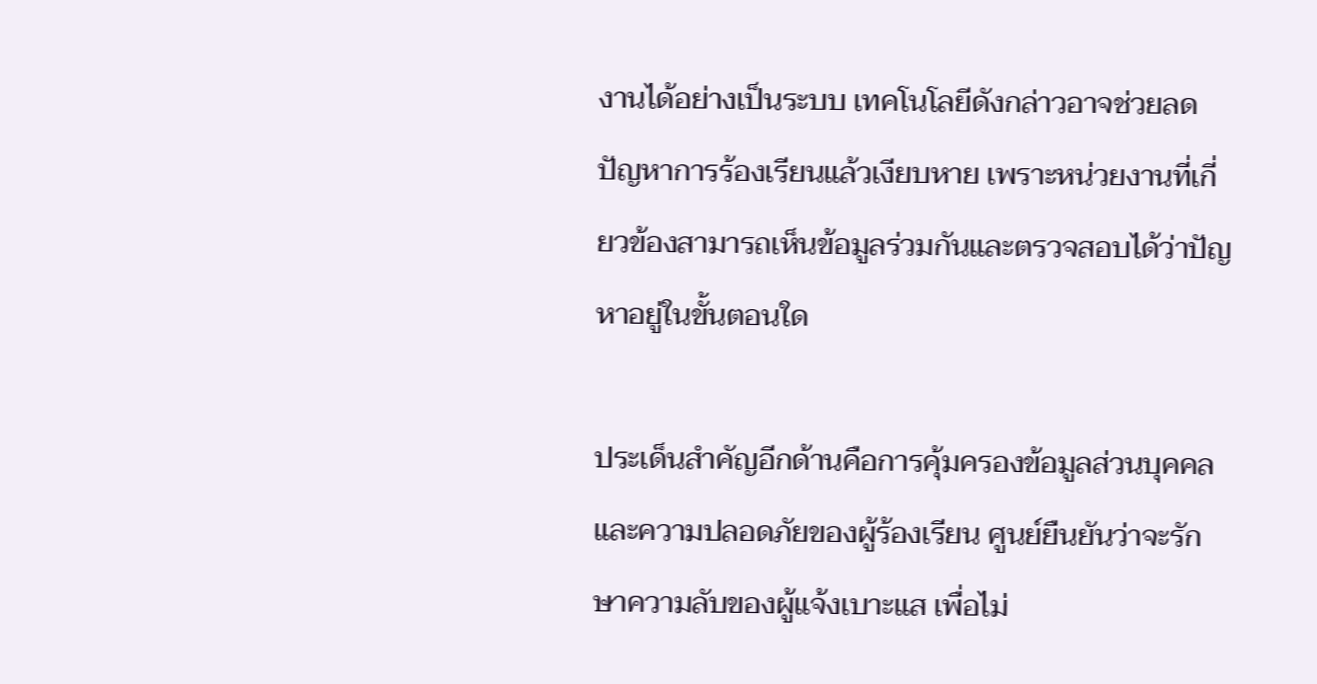งานได้อย่างเป็นระบบ เทคโนโลยีดังกล่าวอาจช่วยลดปัญหาการร้องเรียนแล้วเงียบหาย เพราะหน่วยงานที่เกี่ยวข้องสามารถเห็นข้อมูลร่วมกันและตรวจสอบได้ว่าปัญหาอยู่ในขั้นตอนใด

ประเด็นสำคัญอีกด้านคือการคุ้มครองข้อมูลส่วนบุคคลและความปลอดภัยของผู้ร้องเรียน ศูนย์ยืนยันว่าจะรักษาความลับของผู้แจ้งเบาะแส เพื่อไม่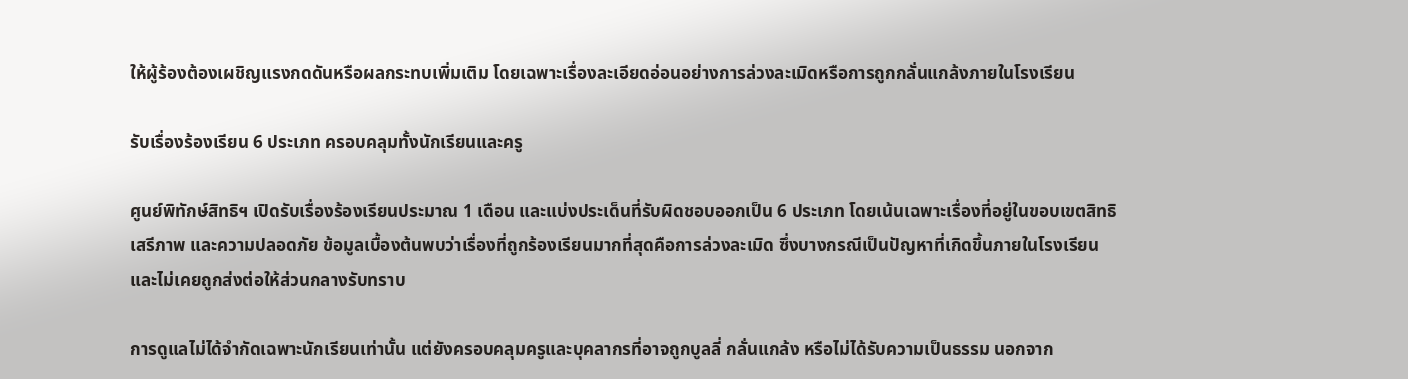ให้ผู้ร้องต้องเผชิญแรงกดดันหรือผลกระทบเพิ่มเติม โดยเฉพาะเรื่องละเอียดอ่อนอย่างการล่วงละเมิดหรือการถูกกลั่นแกล้งภายในโรงเรียน

รับเรื่องร้องเรียน 6 ประเภท ครอบคลุมทั้งนักเรียนและครู

ศูนย์พิทักษ์สิทธิฯ เปิดรับเรื่องร้องเรียนประมาณ 1 เดือน และแบ่งประเด็นที่รับผิดชอบออกเป็น 6 ประเภท โดยเน้นเฉพาะเรื่องที่อยู่ในขอบเขตสิทธิ เสรีภาพ และความปลอดภัย ข้อมูลเบื้องต้นพบว่าเรื่องที่ถูกร้องเรียนมากที่สุดคือการล่วงละเมิด ซึ่งบางกรณีเป็นปัญหาที่เกิดขึ้นภายในโรงเรียนและไม่เคยถูกส่งต่อให้ส่วนกลางรับทราบ

การดูแลไม่ได้จำกัดเฉพาะนักเรียนเท่านั้น แต่ยังครอบคลุมครูและบุคลากรที่อาจถูกบูลลี่ กลั่นแกล้ง หรือไม่ได้รับความเป็นธรรม นอกจาก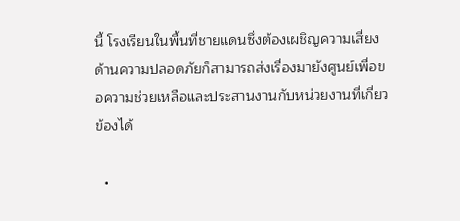นี้ โรงเรียนในพื้นที่ชายแดนซึ่งต้องเผชิญความเสี่ยงด้านความปลอดภัยก็สามารถส่งเรื่องมายังศูนย์เพื่อขอความช่วยเหลือและประสานงานกับหน่วยงานที่เกี่ยวข้องได้

  •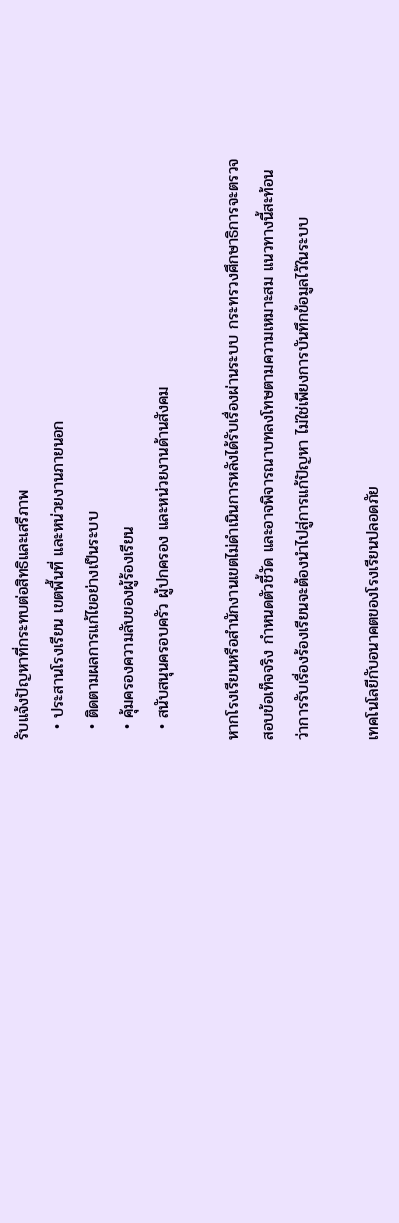รับแจ้งปัญหาที่กระทบต่อสิทธิและเสรีภาพ
  • ประสานโรงเรียน เขตพื้นที่ และหน่วยงานภายนอก
  • ติดตามผลการแก้ไขอย่างเป็นระบบ
  • คุ้มครองความลับของผู้ร้องเรียน
  • สนับสนุนครอบครัว ผู้ปกครอง และหน่วยงานด้านสังคม

หากโรงเรียนหรือสำนักงานเขตไม่ดำเนินการหลังได้รับเรื่องผ่านระบบ กระทรวงศึกษาธิการจะตรวจสอบข้อเท็จจริง กำหนดตัวชี้วัด และอาจพิจารณาบทลงโทษตามความเหมาะสม แนวทางนี้สะท้อนว่าการรับเรื่องร้องเรียนจะต้องนำไปสู่การแก้ปัญหา ไม่ใช่เพียงการบันทึกข้อมูลไว้ในระบบ

เทคโนโลยีกับอนาคตของโรงเรียนปลอดภัย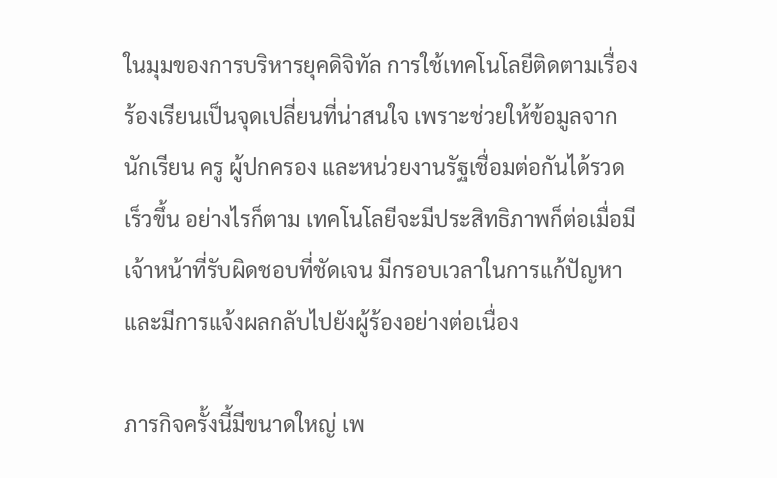ในมุมของการบริหารยุคดิจิทัล การใช้เทคโนโลยีติดตามเรื่องร้องเรียนเป็นจุดเปลี่ยนที่น่าสนใจ เพราะช่วยให้ข้อมูลจากนักเรียน ครู ผู้ปกครอง และหน่วยงานรัฐเชื่อมต่อกันได้รวดเร็วขึ้น อย่างไรก็ตาม เทคโนโลยีจะมีประสิทธิภาพก็ต่อเมื่อมีเจ้าหน้าที่รับผิดชอบที่ชัดเจน มีกรอบเวลาในการแก้ปัญหา และมีการแจ้งผลกลับไปยังผู้ร้องอย่างต่อเนื่อง

ภารกิจครั้งนี้มีขนาดใหญ่ เพ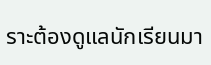ราะต้องดูแลนักเรียนมา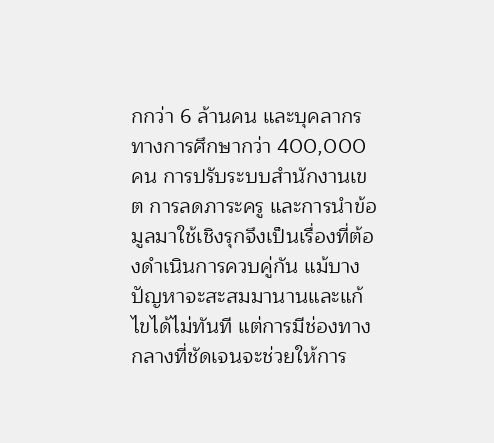กกว่า 6 ล้านคน และบุคลากรทางการศึกษากว่า 400,000 คน การปรับระบบสำนักงานเขต การลดภาระครู และการนำข้อมูลมาใช้เชิงรุกจึงเป็นเรื่องที่ต้องดำเนินการควบคู่กัน แม้บางปัญหาจะสะสมมานานและแก้ไขได้ไม่ทันที แต่การมีช่องทางกลางที่ชัดเจนจะช่วยให้การ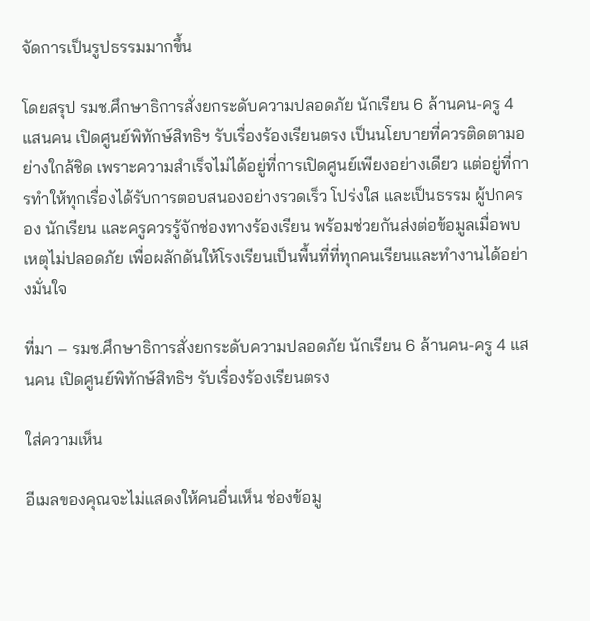จัดการเป็นรูปธรรมมากขึ้น

โดยสรุป รมช.ศึกษาธิการสั่งยกระดับความปลอดภัย นักเรียน 6 ล้านคน-ครู 4 แสนคน เปิดศูนย์พิทักษ์สิทธิฯ รับเรื่องร้องเรียนตรง เป็นนโยบายที่ควรติดตามอย่างใกล้ชิด เพราะความสำเร็จไม่ได้อยู่ที่การเปิดศูนย์เพียงอย่างเดียว แต่อยู่ที่การทำให้ทุกเรื่องได้รับการตอบสนองอย่างรวดเร็ว โปร่งใส และเป็นธรรม ผู้ปกครอง นักเรียน และครูควรรู้จักช่องทางร้องเรียน พร้อมช่วยกันส่งต่อข้อมูลเมื่อพบเหตุไม่ปลอดภัย เพื่อผลักดันให้โรงเรียนเป็นพื้นที่ที่ทุกคนเรียนและทำงานได้อย่างมั่นใจ

ที่มา – รมช.ศึกษาธิการสั่งยกระดับความปลอดภัย นักเรียน 6 ล้านคน-ครู 4 แสนคน เปิดศูนย์พิทักษ์สิทธิฯ รับเรื่องร้องเรียนตรง

ใส่ความเห็น

อีเมลของคุณจะไม่แสดงให้คนอื่นเห็น ช่องข้อมู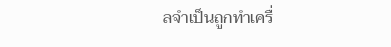ลจำเป็นถูกทำเครื่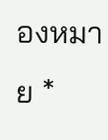องหมาย *